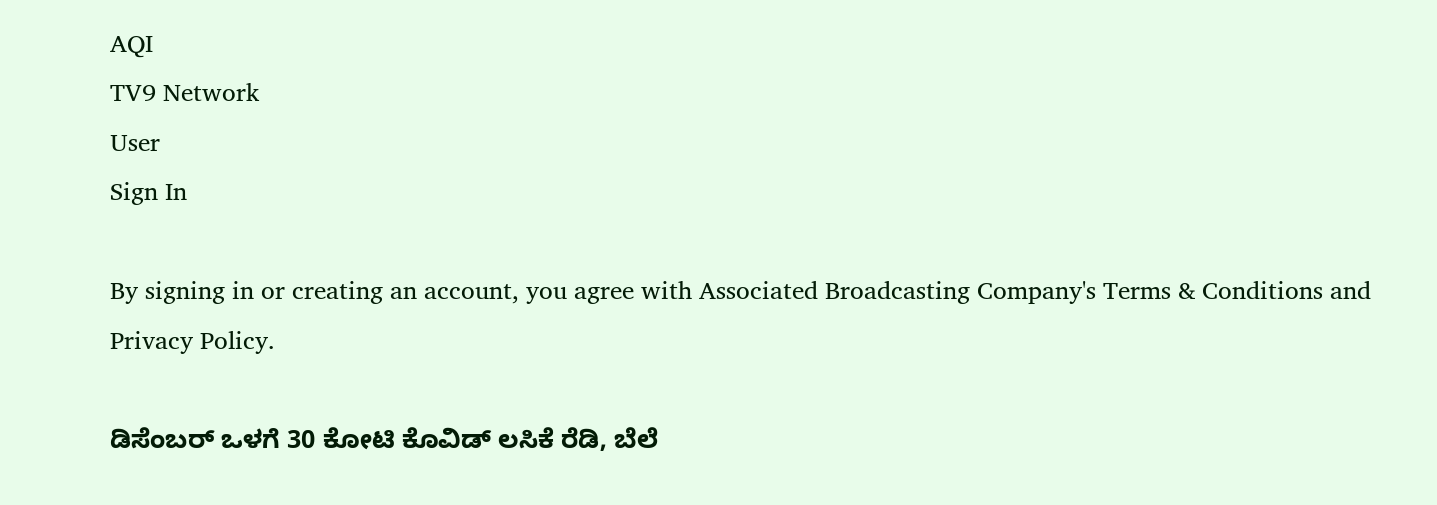AQI
TV9 Network
User
Sign In

By signing in or creating an account, you agree with Associated Broadcasting Company's Terms & Conditions and Privacy Policy.

ಡಿಸೆಂಬರ್ ಒಳಗೆ 30 ಕೋಟಿ ಕೊವಿಡ್ ಲಸಿಕೆ ರೆಡಿ, ಬೆಲೆ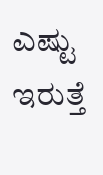ಎಷ್ಟು ಇರುತ್ತೆ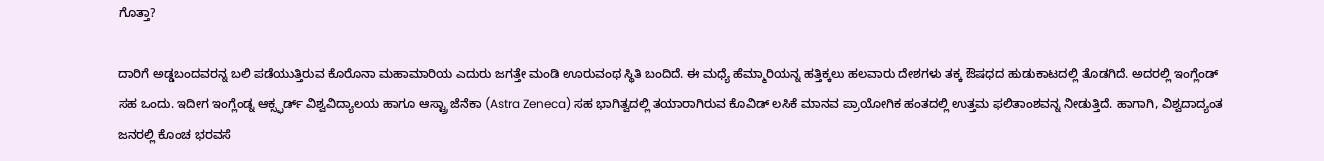ಗೊತ್ತಾ?

ದಾರಿಗೆ ಅಡ್ಡಬಂದವರನ್ನ ಬಲಿ ಪಡೆಯುತ್ತಿರುವ ಕೊರೊನಾ ಮಹಾಮಾರಿಯ ಎದುರು ಜಗತ್ತೇ ಮಂಡಿ ಊರುವಂಥ ಸ್ಥಿತಿ ಬಂದಿದೆ. ಈ ಮಧ್ಯೆ ಹೆಮ್ಮಾರಿಯನ್ನ ಹತ್ತಿಕ್ಕಲು ಹಲವಾರು ದೇಶಗಳು ತಕ್ಕ ಔಷಧದ ಹುಡುಕಾಟದಲ್ಲಿ ತೊಡಗಿದೆ. ಅದರಲ್ಲಿ ಇಂಗ್ಲೆಂಡ್ ಸಹ ಒಂದು. ಇದೀಗ ಇಂಗ್ಲೆಂಡ್ನ ಆಕ್ಸ್ಫರ್ಡ್ ವಿಶ್ವವಿದ್ಯಾಲಯ ಹಾಗೂ ಆಸ್ಟ್ರಾ ಜೆನೆಕಾ (Astra Zeneca) ಸಹ ಭಾಗಿತ್ವದಲ್ಲಿ ತಯಾರಾಗಿರುವ ಕೊವಿಡ್ ಲಸಿಕೆ ಮಾನವ ಪ್ರಾಯೋಗಿಕ ಹಂತದಲ್ಲಿ ಉತ್ತಮ ಫಲಿತಾಂಶವನ್ನ ನೀಡುತ್ತಿದೆ. ಹಾಗಾಗಿ, ವಿಶ್ವದಾದ್ಯಂತ ಜನರಲ್ಲಿ ಕೊಂಚ ಭರವಸೆ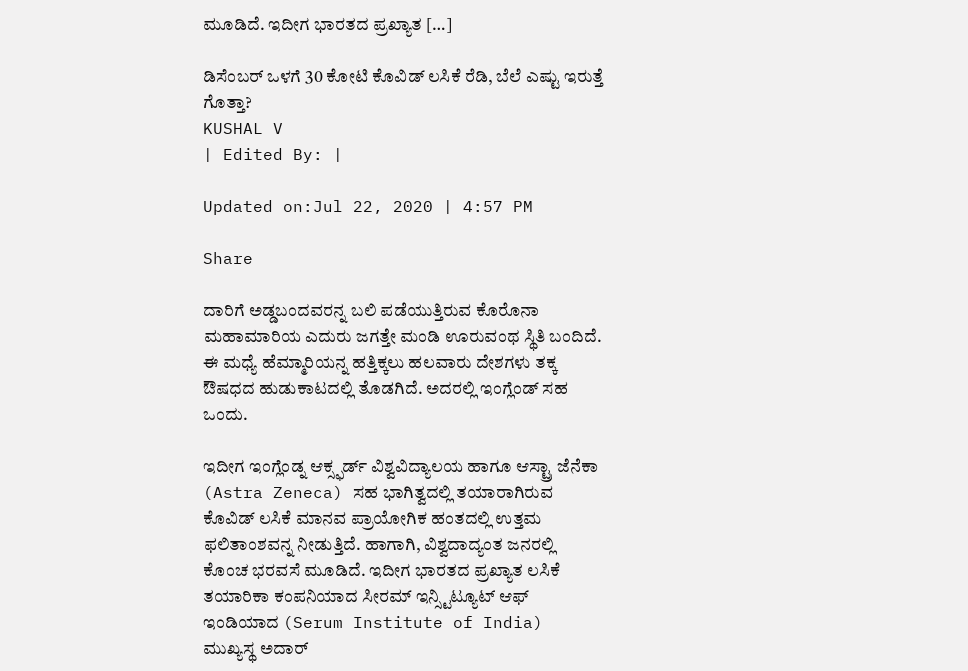ಮೂಡಿದೆ. ಇದೀಗ ಭಾರತದ ಪ್ರಖ್ಯಾತ […]

ಡಿಸೆಂಬರ್ ಒಳಗೆ 30 ಕೋಟಿ ಕೊವಿಡ್ ಲಸಿಕೆ ರೆಡಿ, ಬೆಲೆ ಎಷ್ಟು ಇರುತ್ತೆ ಗೊತ್ತಾ?
KUSHAL V
| Edited By: |

Updated on:Jul 22, 2020 | 4:57 PM

Share

ದಾರಿಗೆ ಅಡ್ಡಬಂದವರನ್ನ ಬಲಿ ಪಡೆಯುತ್ತಿರುವ ಕೊರೊನಾ ಮಹಾಮಾರಿಯ ಎದುರು ಜಗತ್ತೇ ಮಂಡಿ ಊರುವಂಥ ಸ್ಥಿತಿ ಬಂದಿದೆ. ಈ ಮಧ್ಯೆ ಹೆಮ್ಮಾರಿಯನ್ನ ಹತ್ತಿಕ್ಕಲು ಹಲವಾರು ದೇಶಗಳು ತಕ್ಕ ಔಷಧದ ಹುಡುಕಾಟದಲ್ಲಿ ತೊಡಗಿದೆ. ಅದರಲ್ಲಿ ಇಂಗ್ಲೆಂಡ್ ಸಹ ಒಂದು.

ಇದೀಗ ಇಂಗ್ಲೆಂಡ್ನ ಆಕ್ಸ್ಫರ್ಡ್ ವಿಶ್ವವಿದ್ಯಾಲಯ ಹಾಗೂ ಆಸ್ಟ್ರಾ ಜೆನೆಕಾ (Astra Zeneca) ಸಹ ಭಾಗಿತ್ವದಲ್ಲಿ ತಯಾರಾಗಿರುವ ಕೊವಿಡ್ ಲಸಿಕೆ ಮಾನವ ಪ್ರಾಯೋಗಿಕ ಹಂತದಲ್ಲಿ ಉತ್ತಮ ಫಲಿತಾಂಶವನ್ನ ನೀಡುತ್ತಿದೆ. ಹಾಗಾಗಿ, ವಿಶ್ವದಾದ್ಯಂತ ಜನರಲ್ಲಿ ಕೊಂಚ ಭರವಸೆ ಮೂಡಿದೆ. ಇದೀಗ ಭಾರತದ ಪ್ರಖ್ಯಾತ ಲಸಿಕೆ ತಯಾರಿಕಾ ಕಂಪನಿಯಾದ ಸೀರಮ್ ಇನ್ಸ್ಟಿಟ್ಯೂಟ್ ಆಫ್ ಇಂಡಿಯಾದ (Serum Institute of India) ಮುಖ್ಯಸ್ಥ ಅದಾರ್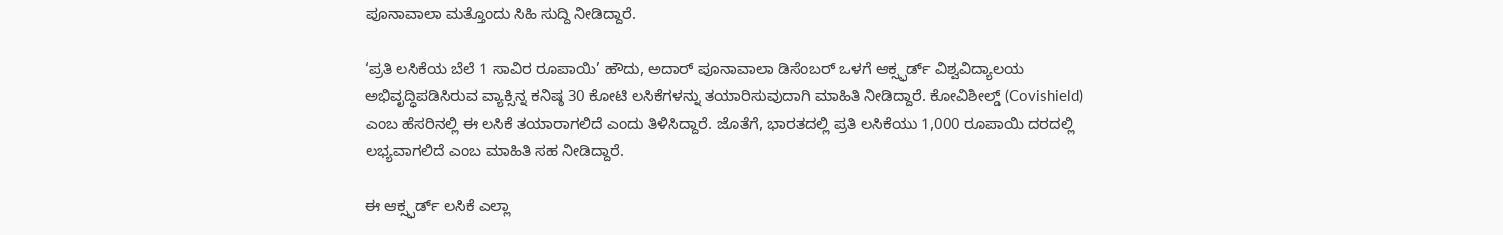ಪೂನಾವಾಲಾ ಮತ್ತೊಂದು ಸಿಹಿ ಸುದ್ದಿ ನೀಡಿದ್ದಾರೆ.

‘ಪ್ರತಿ ಲಸಿಕೆಯ ಬೆಲೆ 1 ಸಾವಿರ ರೂಪಾಯಿ’ ಹೌದು, ಅದಾರ್ ಪೂನಾವಾಲಾ ಡಿಸೆಂಬರ್ ಒಳಗೆ ಆಕ್ಸ್ಫರ್ಡ್ ವಿಶ್ವವಿದ್ಯಾಲಯ ಅಭಿವೃದ್ಧಿಪಡಿಸಿರುವ ವ್ಯಾಕ್ಸಿನ್ನ ಕನಿಷ್ಠ 30 ಕೋಟಿ ಲಸಿಕೆಗಳನ್ನು ತಯಾರಿಸುವುದಾಗಿ ಮಾಹಿತಿ ನೀಡಿದ್ದಾರೆ. ಕೋವಿಶೀಲ್ಡ್ (Covishield) ಎಂಬ ಹೆಸರಿನಲ್ಲಿ ಈ ಲಸಿಕೆ ತಯಾರಾಗಲಿದೆ ಎಂದು ತಿಳಿಸಿದ್ದಾರೆ. ಜೊತೆಗೆ, ಭಾರತದಲ್ಲಿ ಪ್ರತಿ ಲಸಿಕೆಯು 1,000 ರೂಪಾಯಿ ದರದಲ್ಲಿ ಲಭ್ಯವಾಗಲಿದೆ ಎಂಬ ಮಾಹಿತಿ ಸಹ ನೀಡಿದ್ದಾರೆ.

ಈ ಆಕ್ಸ್ಫರ್ಡ್ ಲಸಿಕೆ ಎಲ್ಲಾ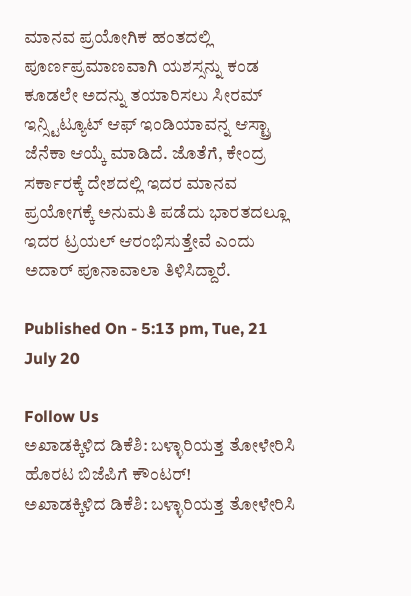ಮಾನವ ಪ್ರಯೋಗಿಕ ಹಂತದಲ್ಲಿ ಪೂರ್ಣಪ್ರಮಾಣವಾಗಿ ಯಶಸ್ಸನ್ನು ಕಂಡ ಕೂಡಲೇ ಅದನ್ನು ತಯಾರಿಸಲು ಸೀರಮ್ ಇನ್ಸ್ಟಿಟ್ಯೂಟ್ ಆಫ್ ಇಂಡಿಯಾವನ್ನ ಆಸ್ಟ್ರಾ ಜೆನೆಕಾ ಆಯ್ಕೆ ಮಾಡಿದೆ. ಜೊತೆಗೆ, ಕೇಂದ್ರ ಸರ್ಕಾರಕ್ಕೆ ದೇಶದಲ್ಲಿ ಇದರ ಮಾನವ ಪ್ರಯೋಗಕ್ಕೆ ಅನುಮತಿ ಪಡೆದು ಭಾರತದಲ್ಲೂ ಇದರ ಟ್ರಯಲ್ ಆರಂಭಿಸುತ್ತೇವೆ ಎಂದು ಅದಾರ್ ಪೂನಾವಾಲಾ ತಿಳಿಸಿದ್ದಾರೆ.

Published On - 5:13 pm, Tue, 21 July 20

Follow Us
ಅಖಾಡಕ್ಕಿಳಿದ ಡಿಕೆಶಿ: ಬಳ್ಳಾರಿಯತ್ತ ತೋಳೇರಿಸಿ ಹೊರಟ ಬಿಜೆಪಿಗೆ ಕೌಂಟರ್!
ಅಖಾಡಕ್ಕಿಳಿದ ಡಿಕೆಶಿ: ಬಳ್ಳಾರಿಯತ್ತ ತೋಳೇರಿಸಿ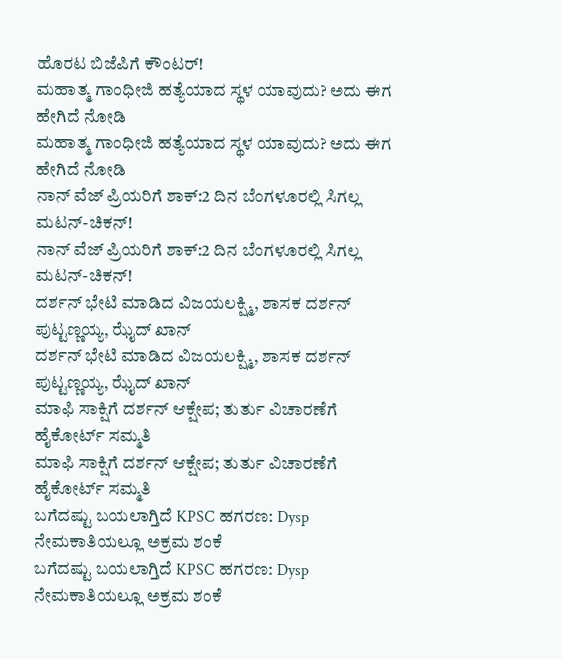ಹೊರಟ ಬಿಜೆಪಿಗೆ ಕೌಂಟರ್!
ಮಹಾತ್ಮ ಗಾಂಧೀಜಿ ಹತ್ಯೆಯಾದ ಸ್ಥಳ ಯಾವುದು? ಅದು ಈಗ ಹೇಗಿದೆ ನೋಡಿ
ಮಹಾತ್ಮ ಗಾಂಧೀಜಿ ಹತ್ಯೆಯಾದ ಸ್ಥಳ ಯಾವುದು? ಅದು ಈಗ ಹೇಗಿದೆ ನೋಡಿ
ನಾನ್ ವೆಜ್ ಪ್ರಿಯರಿಗೆ ಶಾಕ್:2 ದಿನ ಬೆಂಗಳೂರಲ್ಲಿ ಸಿಗಲ್ಲ ಮಟನ್-ಚಿಕನ್!
ನಾನ್ ವೆಜ್ ಪ್ರಿಯರಿಗೆ ಶಾಕ್:2 ದಿನ ಬೆಂಗಳೂರಲ್ಲಿ ಸಿಗಲ್ಲ ಮಟನ್-ಚಿಕನ್!
ದರ್ಶನ್ ಭೇಟಿ ಮಾಡಿದ ವಿಜಯಲಕ್ಷ್ಮಿ, ಶಾಸಕ ದರ್ಶನ್ ಪುಟ್ಟಣ್ಣಯ್ಯ, ಝೈದ್ ಖಾನ್
ದರ್ಶನ್ ಭೇಟಿ ಮಾಡಿದ ವಿಜಯಲಕ್ಷ್ಮಿ, ಶಾಸಕ ದರ್ಶನ್ ಪುಟ್ಟಣ್ಣಯ್ಯ, ಝೈದ್ ಖಾನ್
ಮಾಫಿ ಸಾಕ್ಷಿಗೆ ದರ್ಶನ್ ಆಕ್ಷೇಪ; ತುರ್ತು ವಿಚಾರಣೆಗೆ ಹೈಕೋರ್ಟ್ ಸಮ್ಮತಿ
ಮಾಫಿ ಸಾಕ್ಷಿಗೆ ದರ್ಶನ್ ಆಕ್ಷೇಪ; ತುರ್ತು ವಿಚಾರಣೆಗೆ ಹೈಕೋರ್ಟ್ ಸಮ್ಮತಿ
ಬಗೆದಷ್ಟು ಬಯಲಾಗ್ತಿದೆ KPSC ಹಗರಣ: Dysp ನೇಮಕಾತಿಯಲ್ಲೂ ಅಕ್ರಮ ಶಂಕೆ
ಬಗೆದಷ್ಟು ಬಯಲಾಗ್ತಿದೆ KPSC ಹಗರಣ: Dysp ನೇಮಕಾತಿಯಲ್ಲೂ ಅಕ್ರಮ ಶಂಕೆ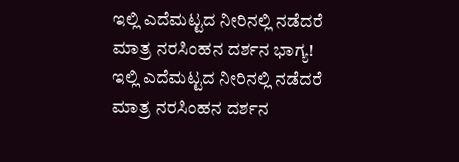ಇಲ್ಲಿ ಎದೆಮಟ್ಟದ ನೀರಿನಲ್ಲಿ ನಡೆದರೆ ಮಾತ್ರ ನರಸಿಂಹನ ದರ್ಶನ ಭಾಗ್ಯ!
ಇಲ್ಲಿ ಎದೆಮಟ್ಟದ ನೀರಿನಲ್ಲಿ ನಡೆದರೆ ಮಾತ್ರ ನರಸಿಂಹನ ದರ್ಶನ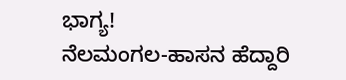ಭಾಗ್ಯ!
ನೆಲಮಂಗಲ-ಹಾಸನ ಹೆದ್ದಾರಿ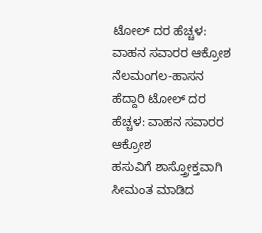ಟೋಲ್ ದರ ಹೆಚ್ಚಳ: ವಾಹನ ಸವಾರರ ಆಕ್ರೋಶ
ನೆಲಮಂಗಲ-ಹಾಸನ ಹೆದ್ದಾರಿ ಟೋಲ್ ದರ ಹೆಚ್ಚಳ: ವಾಹನ ಸವಾರರ ಆಕ್ರೋಶ
ಹಸುವಿಗೆ ಶಾಸ್ತ್ರೋಕ್ತವಾಗಿ ಸೀಮಂತ ಮಾಡಿದ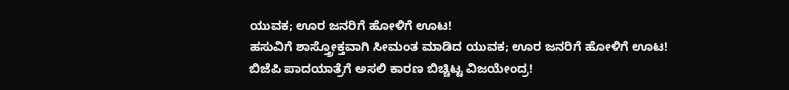ಯುವಕ; ಊರ ಜನರಿಗೆ ಹೋಳಿಗೆ ಊಟ!
ಹಸುವಿಗೆ ಶಾಸ್ತ್ರೋಕ್ತವಾಗಿ ಸೀಮಂತ ಮಾಡಿದ ಯುವಕ; ಊರ ಜನರಿಗೆ ಹೋಳಿಗೆ ಊಟ!
ಬಿಜೆಪಿ ಪಾದಯಾತ್ರೆಗೆ ಅಸಲಿ ಕಾರಣ ಬಿಚ್ಚಿಟ್ಟ ವಿಜಯೇಂದ್ರ!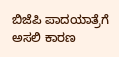ಬಿಜೆಪಿ ಪಾದಯಾತ್ರೆಗೆ ಅಸಲಿ ಕಾರಣ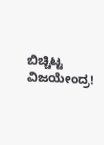ಬಿಚ್ಚಿಟ್ಟ ವಿಜಯೇಂದ್ರ!